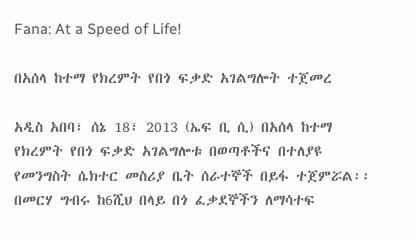Fana: At a Speed of Life!

በአሰላ ከተማ የክረምት የበጎ ፍቃድ አገልግሎት ተጀመረ

አዲስ አበባ፣ ሰኔ 18፣ 2013 (ኤፍ ቢ ሲ) በአሰላ ከተማ የክረምት የበጎ ፍቃድ አገልግሎቱ በወጣቶችና በተለያዩ የመንግስት ሴክተር መስሪያ ቤት ሰራተኞች በይፋ ተጀምሯል፡፡
በመርሃ ግብሩ ከ6ሺህ በላይ በጎ ፈቃደኞችን ለማሳተፍ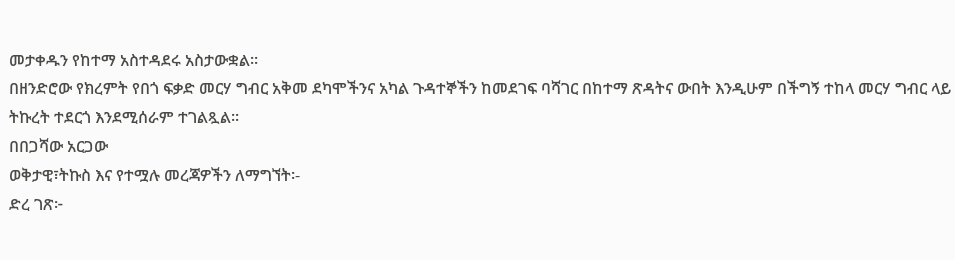መታቀዱን የከተማ አስተዳደሩ አስታውቋል፡፡
በዘንድሮው የክረምት የበጎ ፍቃድ መርሃ ግብር አቅመ ደካሞችንና አካል ጉዳተኞችን ከመደገፍ ባሻገር በከተማ ጽዳትና ውበት እንዲሁም በችግኝ ተከላ መርሃ ግብር ላይ ትኩረት ተደርጎ እንደሚሰራም ተገልጿል፡፡
በበጋሻው አርጋው
ወቅታዊ፣ትኩስ እና የተሟሉ መረጃዎችን ለማግኘት፡-
ድረ ገጽ፦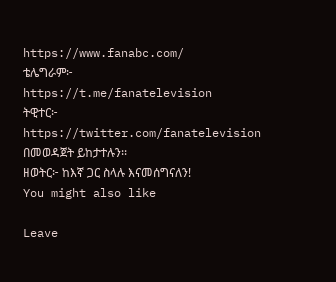https://www.fanabc.com/
ቴሌግራም፦ https://t.me/fanatelevision
ትዊተር፦ https://twitter.com/fanatelevision በመወዳጀት ይከታተሉን፡፡
ዘወትር፦ ከእኛ ጋር ስላሉ እናመሰግናለን!
You might also like

Leave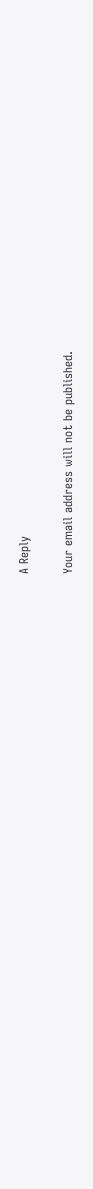A Reply

Your email address will not be published.